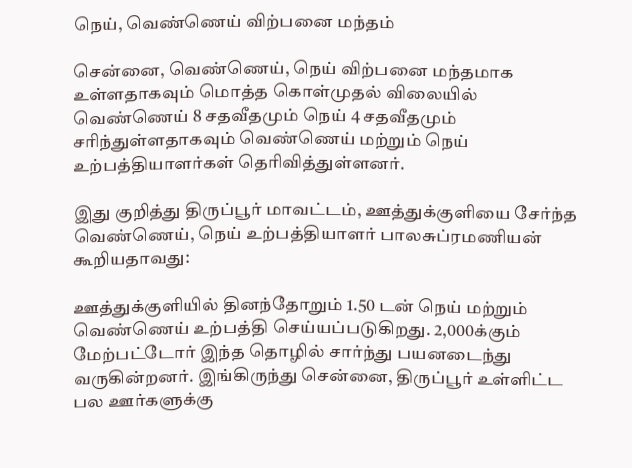நெய், வெண்ணெய் விற்பனை மந்தம்

சென்னை, வெண்ணெய், நெய் விற்பனை மந்தமாக உள்ளதாகவும் மொத்த கொள்முதல் விலையில் வெண்ணெய் 8 சதவீதமும் நெய் 4 சதவீதமும் சரிந்துள்ளதாகவும் வெண்ணெய் மற்றும் நெய் உற்பத்தியாளர்கள் தெரிவித்துள்ளனர்.

இது குறித்து திருப்பூர் மாவட்டம், ஊத்துக்குளியை சேர்ந்த வெண்ணெய், நெய் உற்பத்தியாளர் பாலசுப்ரமணியன் கூறியதாவது:

ஊத்துக்குளியில் தினந்தோறும் 1.50 டன் நெய் மற்றும் வெண்ணெய் உற்பத்தி செய்யப்படுகிறது. 2,000க்கும் மேற்பட்டோர் இந்த தொழில் சார்ந்து பயனடைந்து வருகின்றனர். இங்கிருந்து சென்னை, திருப்பூர் உள்ளிட்ட பல ஊர்களுக்கு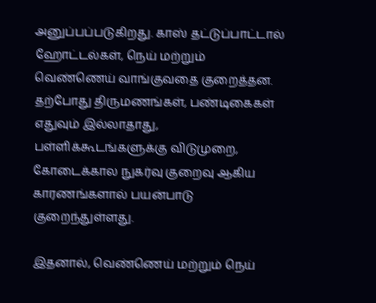அனுப்பப்படுகிறது. காஸ் தட்டுப்பாட்டால் ஹோட்டல்கள், நெய் மற்றும் வெண்ணெய் வாங்குவதை குறைத்தன. தற்போது திருமணங்கள், பண்டிகைகள் எதுவும் இல்லாதாது, பள்ளிக்கூடங்களுக்கு விடுமுறை, கோடைக்கால நுகர்வு குறைவு ஆகிய காரணங்களால் பயன்பாடு குறைந்துள்ளது.

இதனால், வெண்ணெய் மற்றும் நெய்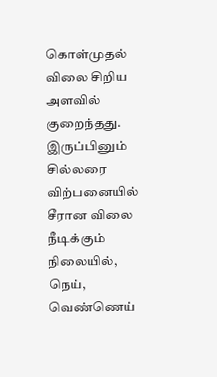கொள்முதல் விலை சிறிய அளவில் குறைந்தது. இருப்பினும் சில்லரை விற்பனையில் சீரான விலை நீடிக்கும் நிலையில், நெய், வெண்ணெய்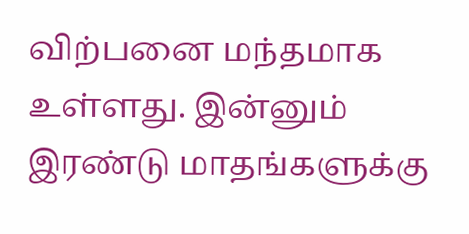விற்பனை மந்தமாக உள்ளது. இன்னும் இரண்டு மாதங்களுக்கு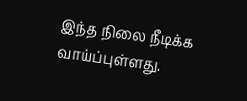இந்த நிலை நீடிக்க வாய்ப்புள்ளது.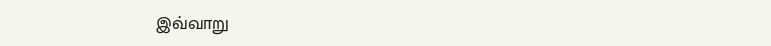இவ்வாறு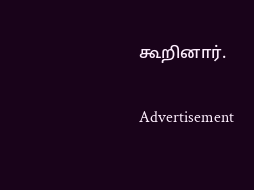கூறினார்.

Advertisement